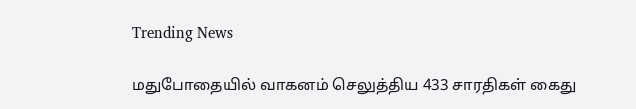Trending News

மதுபோதையில் வாகனம் செலுத்திய 433 சாரதிகள் கைது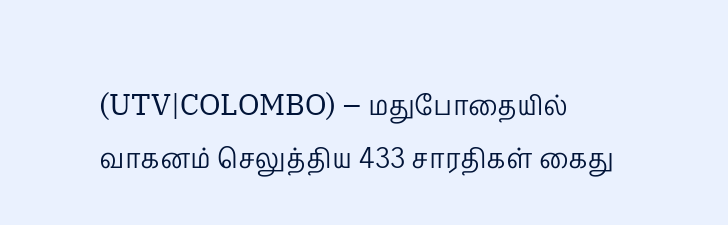(UTV|COLOMBO) – மதுபோதையில் வாகனம் செலுத்திய 433 சாரதிகள் கைது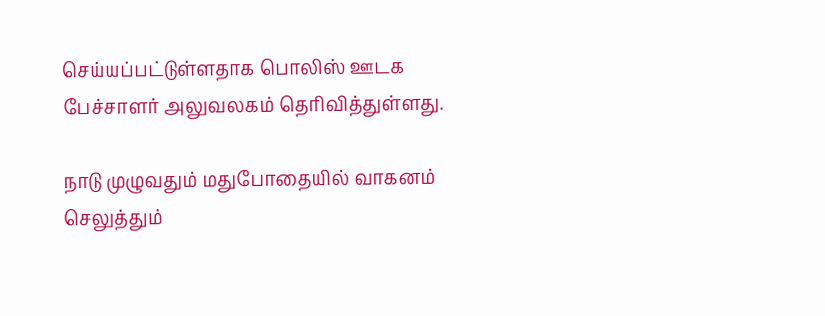செய்யப்பட்டுள்ளதாக பொலிஸ் ஊடக பேச்சாளர் அலுவலகம் தெரிவித்துள்ளது.

நாடு முழுவதும் மதுபோதையில் வாகனம் செலுத்தும்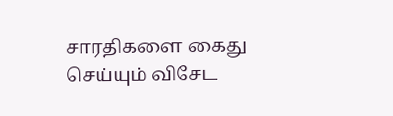சாரதிகளை கைது செய்யும் விசேட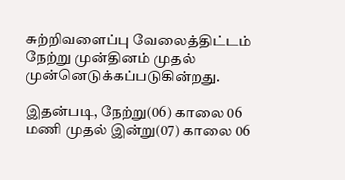சுற்றிவளைப்பு வேலைத்திட்டம் நேற்று முன்தினம் முதல் முன்னெடுக்கப்படுகின்றது.

இதன்படி, நேற்று(06) காலை 06 மணி முதல் இன்று(07) காலை 06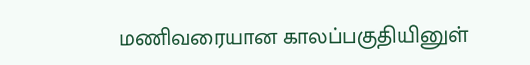மணிவரையான காலப்பகுதியினுள்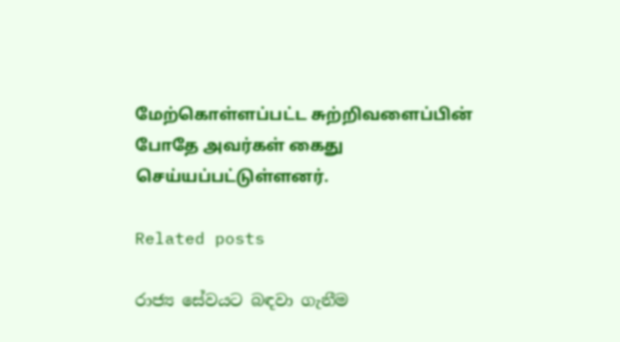மேற்கொள்ளப்பட்ட சுற்றிவளைப்பின் போதே அவர்கள் கைது செய்யப்பட்டுள்ளனர்.

Related posts

රාජ්‍ය සේවයට බඳවා ගැනීම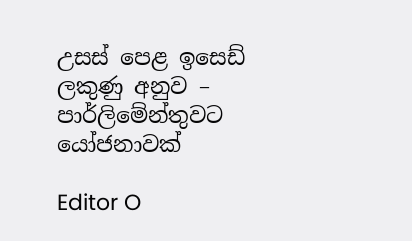උසස් පෙළ ඉසෙඩ් ලකුණු අනුව – පාර්ලිමේන්තුවට යෝජනාවක්

Editor O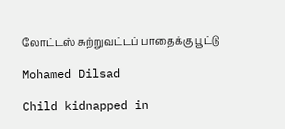லோட்டஸ் சுற்றுவட்டப் பாதைக்கு பூட்டு

Mohamed Dilsad

Child kidnapped in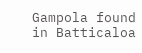Gampola found in Batticaloa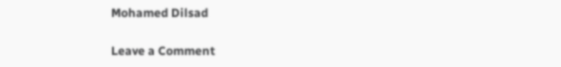Mohamed Dilsad

Leave a Comment